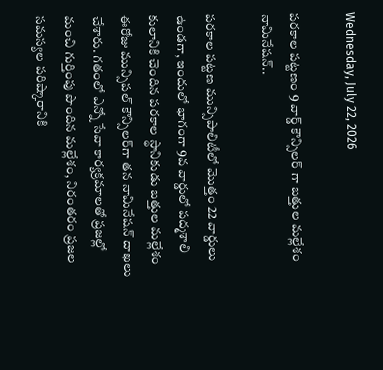Wednesday, July 22, 2026

పరకాల పట్టణం 9 వార్డ్ కౌన్సిలర్ గా బత్తుల మల్లేశం నామినేషన్..

పరకాల పట్టణ మున్సిపాలిటీలో మొత్తం 22 వార్డులు ఉండగా, ఇందులో భాగంగా 9వ వార్డులో పద్మశాలి కులానికి చెందిన పరకాల స్థానికుడు బత్తుల మల్లేశం ఈరోజు మున్సిపల్ కౌన్సిలర్‌గా తన నామినేషన్ దాఖలు చేశారు. గతంలో ఎన్నో సేవా కార్యక్రమాలతో ప్రజల్లో మంచి గుర్తింపు పొందిన మల్లేశం, నిరంతరం ప్రజల సమస్యల పరిష్కారానికి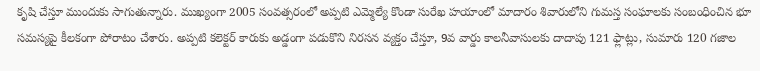కృషి చేస్తూ ముందుకు సాగుతున్నారు. ముఖ్యంగా 2005 సంవత్సరంలో అప్పటి ఎమ్మెల్యే కొండా సురేఖ హయాంలో మాదారం శివారులోని గుమస్త సంఘాలకు సంబంధించిన భూ సమస్యపై కీలకంగా పోరాటం చేశారు. అప్పటి కలెక్టర్ కారుకు అడ్డంగా పడుకొని నిరసన వ్యక్తం చేస్తూ, 9వ వార్డు కాలనీవాసులకు దాదాపు 121 ఫ్లాట్లు, సుమారు 120 గజాల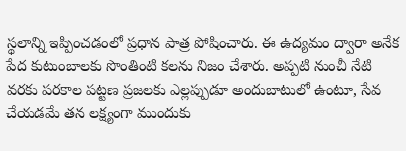స్థలాన్ని ఇప్పించడంలో ప్రధాన పాత్ర పోషించారు. ఈ ఉద్యమం ద్వారా అనేక పేద కుటుంబాలకు సొంతింటి కలను నిజం చేశారు. అప్పటి నుంచీ నేటి వరకు పరకాల పట్టణ ప్రజలకు ఎల్లప్పుడూ అందుబాటులో ఉంటూ, సేవ చేయడమే తన లక్ష్యంగా ముందుకు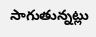సాగుతున్నట్లు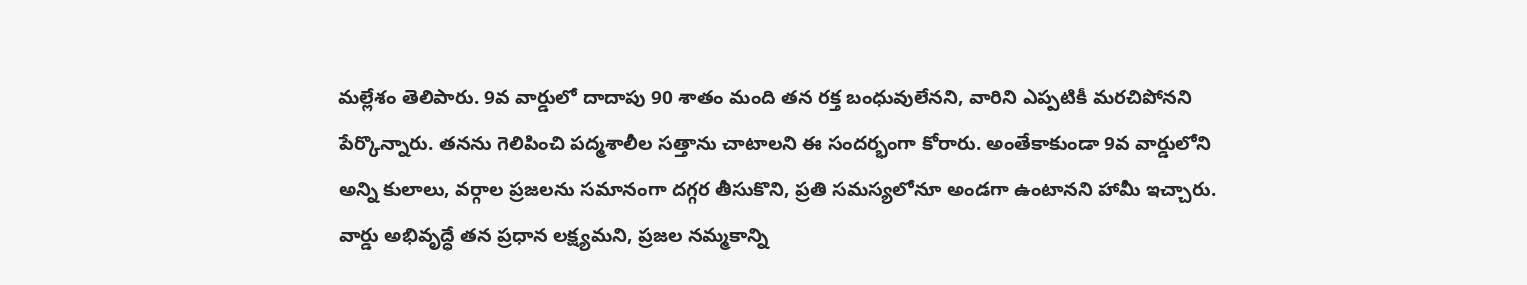మల్లేశం తెలిపారు. 9వ వార్డులో దాదాపు 90 శాతం మంది తన రక్త బంధువులేనని, వారిని ఎప్పటికీ మరచిపోనని పేర్కొన్నారు. తనను గెలిపించి పద్మశాలీల సత్తాను చాటాలని ఈ సందర్భంగా కోరారు. అంతేకాకుండా 9వ వార్డులోని అన్ని కులాలు, వర్గాల ప్రజలను సమానంగా దగ్గర తీసుకొని, ప్రతి సమస్యలోనూ అండగా ఉంటానని హామీ ఇచ్చారు. వార్డు అభివృద్ధే తన ప్రధాన లక్ష్యమని, ప్రజల నమ్మకాన్ని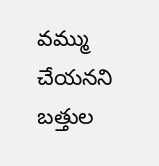వమ్ము చేయనని బత్తుల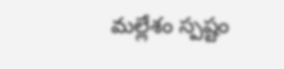మల్లేశం స్పష్టం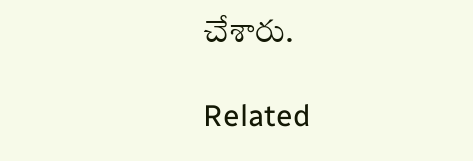చేశారు.

Related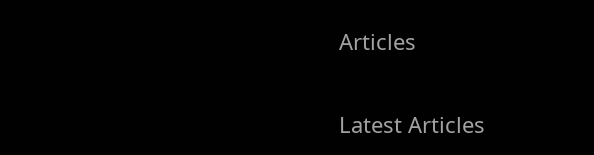Articles

Latest Articles